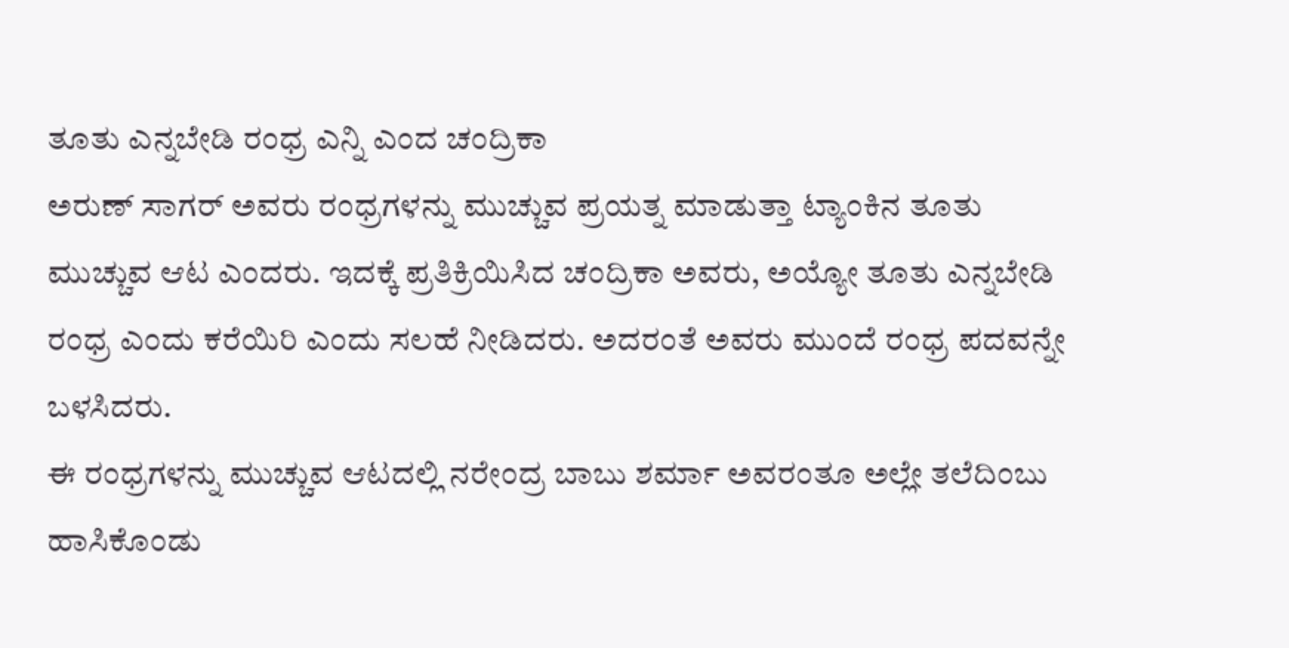ತೂತು ಎನ್ನಬೇಡಿ ರಂಧ್ರ ಎನ್ನಿ ಎಂದ ಚಂದ್ರಿಕಾ
ಅರುಣ್ ಸಾಗರ್ ಅವರು ರಂಧ್ರಗಳನ್ನು ಮುಚ್ಚುವ ಪ್ರಯತ್ನ ಮಾಡುತ್ತಾ ಟ್ಯಾಂಕಿನ ತೂತು ಮುಚ್ಚುವ ಆಟ ಎಂದರು. ಇದಕ್ಕೆ ಪ್ರತಿಕ್ರಿಯಿಸಿದ ಚಂದ್ರಿಕಾ ಅವರು, ಅಯ್ಯೋ ತೂತು ಎನ್ನಬೇಡಿ ರಂಧ್ರ ಎಂದು ಕರೆಯಿರಿ ಎಂದು ಸಲಹೆ ನೀಡಿದರು. ಅದರಂತೆ ಅವರು ಮುಂದೆ ರಂಧ್ರ ಪದವನ್ನೇ ಬಳಸಿದರು.
ಈ ರಂಧ್ರಗಳನ್ನು ಮುಚ್ಚುವ ಆಟದಲ್ಲಿ ನರೇಂದ್ರ ಬಾಬು ಶರ್ಮಾ ಅವರಂತೂ ಅಲ್ಲೇ ತಲೆದಿಂಬು ಹಾಸಿಕೊಂಡು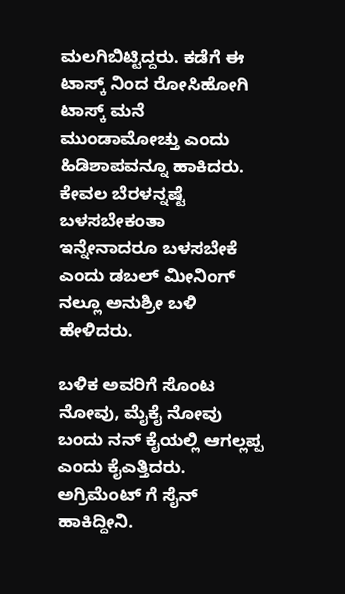ಮಲಗಿಬಿಟ್ಟಿದ್ದರು. ಕಡೆಗೆ ಈ ಟಾಸ್ಕ್ ನಿಂದ ರೋಸಿಹೋಗಿ ಟಾಸ್ಕ್ ಮನೆ ಮುಂಡಾಮೋಚ್ತು ಎಂದು ಹಿಡಿಶಾಪವನ್ನೂ ಹಾಕಿದರು. ಕೇವಲ ಬೆರಳನ್ನಷ್ಟೆ ಬಳಸಬೇಕಂತಾ ಇನ್ನೇನಾದರೂ ಬಳಸಬೇಕೆ ಎಂದು ಡಬಲ್ ಮೀನಿಂಗ್ ನಲ್ಲೂ ಅನುಶ್ರೀ ಬಳಿ ಹೇಳಿದರು.

ಬಳಿಕ ಅವರಿಗೆ ಸೊಂಟ ನೋವು, ಮೈಕೈ ನೋವು ಬಂದು ನನ್ ಕೈಯಲ್ಲಿ ಆಗಲ್ಲಪ್ಪ ಎಂದು ಕೈಎತ್ತಿದರು. ಅಗ್ರಿಮೆಂಟ್ ಗೆ ಸೈನ್ ಹಾಕಿದ್ದೀನಿ.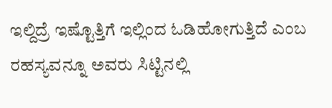ಇಲ್ದಿದ್ರೆ ಇಷ್ಟೊತ್ತಿಗೆ ಇಲ್ಲಿಂದ ಓಡಿಹೋಗುತ್ತಿದೆ ಎಂಬ ರಹಸ್ಯವನ್ನೂ ಅವರು ಸಿಟ್ಟಿನಲ್ಲಿ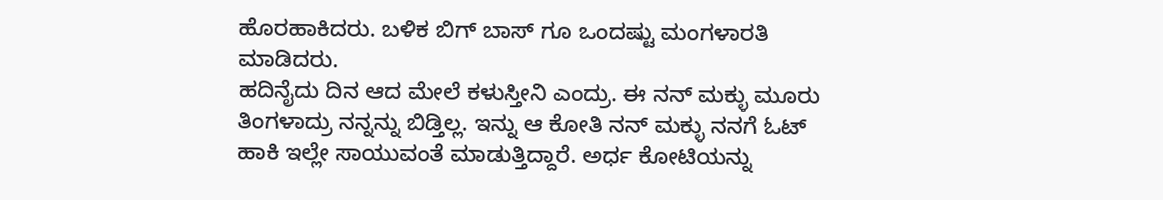ಹೊರಹಾಕಿದರು. ಬಳಿಕ ಬಿಗ್ ಬಾಸ್ ಗೂ ಒಂದಷ್ಟು ಮಂಗಳಾರತಿ ಮಾಡಿದರು.
ಹದಿನೈದು ದಿನ ಆದ ಮೇಲೆ ಕಳುಸ್ತೀನಿ ಎಂದ್ರು. ಈ ನನ್ ಮಕ್ಳು ಮೂರು ತಿಂಗಳಾದ್ರು ನನ್ನನ್ನು ಬಿಡ್ತಿಲ್ಲ. ಇನ್ನು ಆ ಕೋತಿ ನನ್ ಮಕ್ಳು ನನಗೆ ಓಟ್ ಹಾಕಿ ಇಲ್ಲೇ ಸಾಯುವಂತೆ ಮಾಡುತ್ತಿದ್ದಾರೆ. ಅರ್ಧ ಕೋಟಿಯನ್ನು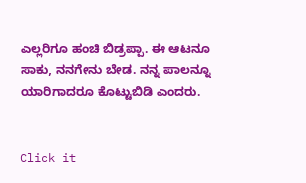ಎಲ್ಲರಿಗೂ ಹಂಚಿ ಬಿಡ್ರಪ್ಪಾ. ಈ ಆಟನೂ ಸಾಕು, ನನಗೇನು ಬೇಡ. ನನ್ನ ಪಾಲನ್ನೂ ಯಾರಿಗಾದರೂ ಕೊಟ್ಟುಬಿಡಿ ಎಂದರು.


Click it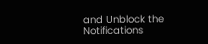and Unblock the Notifications